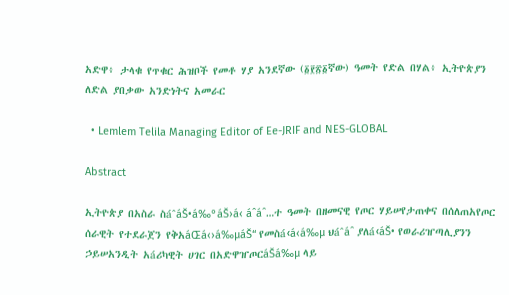አድዋ፥ ታላቁ የጥቁር ሕዝቦች የመቶ ሃያ አንደኛው (፩፻፳፩ኛው) ዓመት የድል በሃል፥ ኢትዮጵያን ለድል ያበቃው አንድነትና አመራር

  • Lemlem Telila Managing Editor of Ee-JRIF and NES-GLOBAL

Abstract

ኢትዮጵያ በአስራ ስáˆáŠ•á‰°áŠ›á‹ áˆáˆ…ተ ዓመት በዘመናዊ የጦር ሃይሠየታጠቀና በሰለጠአየጦር ሰራዊት የተደራጀን የቅአáŒá‹›á‰µáŠ“ የመስá‹á‹á‰µ ህáˆáˆ ያለá‹áŠ• የወራሪዠጣሊያንን ኃይሠአንዲት አáሪካዊት ሀገር በአድዋዠጦርáŠá‰µ ላይ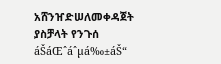አሸንዠድሠለመቀዳጀት ያስቻላት የንጉሰ áŠáŒˆáˆµá‰±áŠ“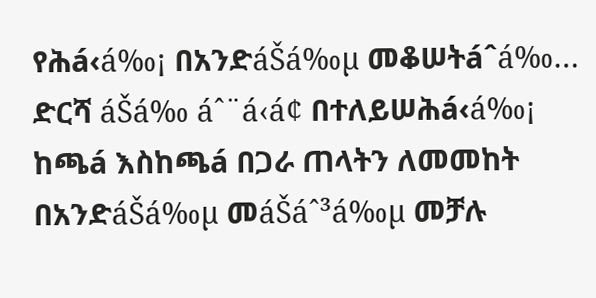የሕá‹á‰¡ በአንድáŠá‰µ መቆሠትáˆá‰… ድርሻ áŠá‰ áˆ¨á‹á¢ በተለይሠሕá‹á‰¡ ከጫá እስከጫá በጋራ ጠላትን ለመመከት በአንድáŠá‰µ መáŠáˆ³á‰µ መቻሉ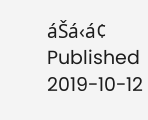áŠá‹á¢
Published
2019-10-12